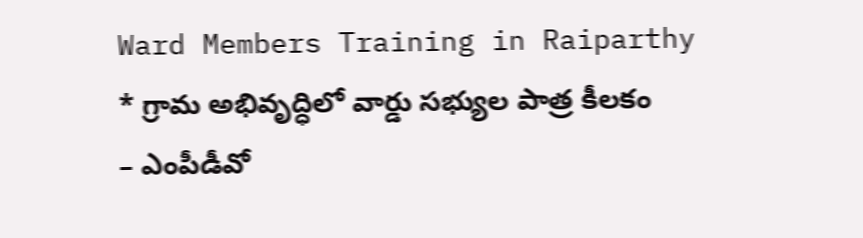Ward Members Training in Raiparthy
* గ్రామ అభివృద్ధిలో వార్డు సభ్యుల పాత్ర కీలకం
– ఎంపీడీవో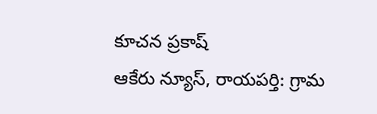కూచన ప్రకాష్
ఆకేరు న్యూస్, రాయపర్తి: గ్రామ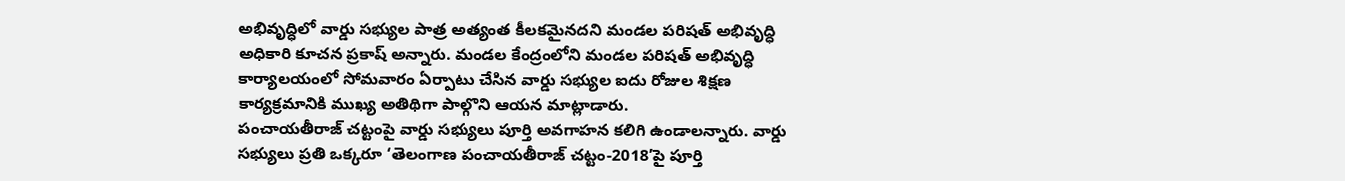అభివృద్ధిలో వార్డు సభ్యుల పాత్ర అత్యంత కీలకమైనదని మండల పరిషత్ అభివృద్ధి అధికారి కూచన ప్రకాష్ అన్నారు. మండల కేంద్రంలోని మండల పరిషత్ అభివృద్ధి కార్యాలయంలో సోమవారం ఏర్పాటు చేసిన వార్డు సభ్యుల ఐదు రోజుల శిక్షణ కార్యక్రమానికి ముఖ్య అతిథిగా పాల్గొని ఆయన మాట్లాడారు.
పంచాయతీరాజ్ చట్టంపై వార్డు సభ్యులు పూర్తి అవగాహన కలిగి ఉండాలన్నారు. వార్డు సభ్యులు ప్రతి ఒక్కరూ ‘తెలంగాణ పంచాయతీరాజ్ చట్టం-2018’పై పూర్తి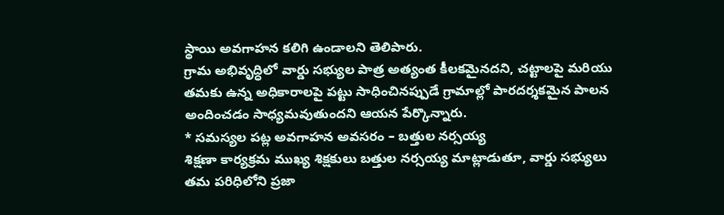స్థాయి అవగాహన కలిగి ఉండాలని తెలిపారు.
గ్రామ అభివృద్ధిలో వార్డు సభ్యుల పాత్ర అత్యంత కీలకమైనదని, చట్టాలపై మరియు తమకు ఉన్న అధికారాలపై పట్టు సాధించినప్పుడే గ్రామాల్లో పారదర్శకమైన పాలన అందించడం సాధ్యమవుతుందని ఆయన పేర్కొన్నారు.
* సమస్యల పట్ల అవగాహన అవసరం – బత్తుల నర్సయ్య
శిక్షణా కార్యక్రమ ముఖ్య శిక్షకులు బత్తుల నర్సయ్య మాట్లాడుతూ, వార్డు సభ్యులు తమ పరిధిలోని ప్రజా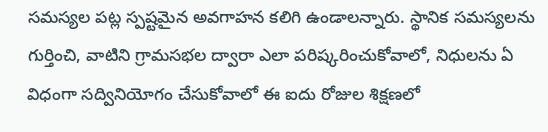సమస్యల పట్ల స్పష్టమైన అవగాహన కలిగి ఉండాలన్నారు. స్థానిక సమస్యలను గుర్తించి, వాటిని గ్రామసభల ద్వారా ఎలా పరిష్కరించుకోవాలో, నిధులను ఏ విధంగా సద్వినియోగం చేసుకోవాలో ఈ ఐదు రోజుల శిక్షణలో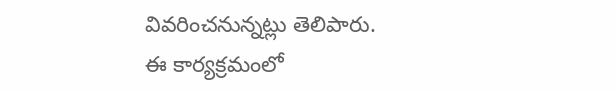వివరించనున్నట్లు తెలిపారు.
ఈ కార్యక్రమంలో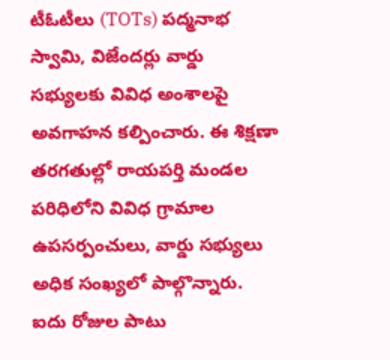టీఓటీలు (TOTs) పద్మనాభ స్వామి, విజేందర్లు వార్డు సభ్యులకు వివిధ అంశాలపై అవగాహన కల్పించారు. ఈ శిక్షణా తరగతుల్లో రాయపర్తి మండల పరిధిలోని వివిధ గ్రామాల ఉపసర్పంచులు, వార్డు సభ్యులు అధిక సంఖ్యలో పాల్గొన్నారు.
ఐదు రోజుల పాటు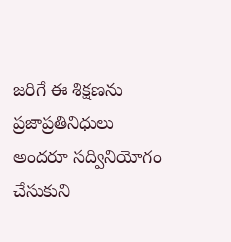జరిగే ఈ శిక్షణను ప్రజాప్రతినిధులు అందరూ సద్వినియోగం చేసుకుని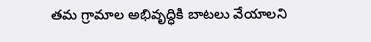తమ గ్రామాల అభివృద్ధికి బాటలు వేయాలని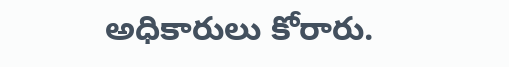అధికారులు కోరారు.